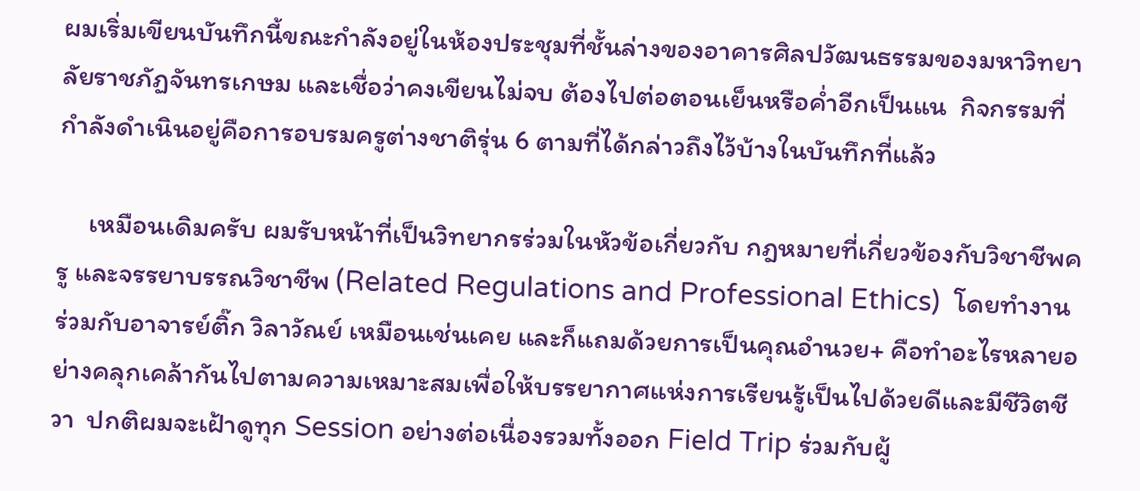ผมเริ่มเขียนบันทึกนี้ขณะกำลังอยู่ในห้องประชุมที่ชั้นล่างของอาคารศิลปวัฒนธรรมของมหาวิทยาลัยราชภัฏจันทรเกษม และเชื่อว่าคงเขียนไม่จบ ต้องไปต่อตอนเย็นหรือค่ำอีกเป็นแน  กิจกรรมที่กำลังดำเนินอยู่คือการอบรมครูต่างชาติรุ่น 6 ตามที่ได้กล่าวถึงไว้บ้างในบันทึกที่แล้ว

     เหมือนเดิมครับ ผมรับหน้าที่เป็นวิทยากรร่วมในหัวข้อเกี่ยวกับ กฎหมายที่เกี่ยวข้องกับวิชาชีพครู และจรรยาบรรณวิชาชีพ (Related Regulations and Professional Ethics)  โดยทำงานร่วมกับอาจารย์ติ๊ก วิลาวัณย์ เหมือนเช่นเคย และก็แถมด้วยการเป็นคุณอำนวย+ คือทำอะไรหลายอย่างคลุกเคล้ากันไปตามความเหมาะสมเพื่อให้บรรยากาศแห่งการเรียนรู้เป็นไปด้วยดีและมีชีวิตชีวา  ปกติผมจะเฝ้าดูทุก Session อย่างต่อเนื่องรวมทั้งออก Field Trip ร่วมกับผู้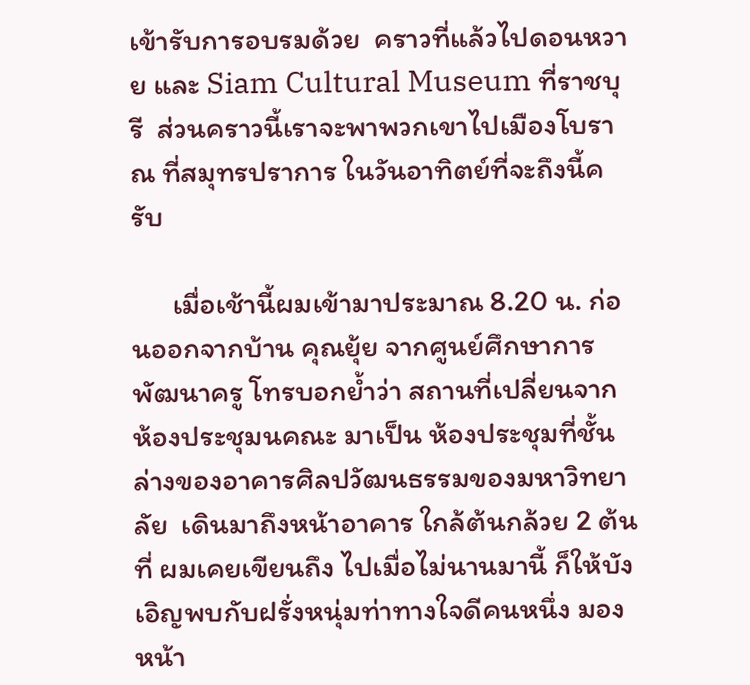เข้ารับการอบรมด้วย  คราวที่แล้วไปดอนหวาย และ Siam Cultural Museum ที่ราชบุรี  ส่วนคราวนี้เราจะพาพวกเขาไปเมืองโบราณ ที่สมุทรปราการ ในวันอาทิตย์ที่จะถึงนี้ครับ

      เมื่อเช้านี้ผมเข้ามาประมาณ 8.20 น. ก่อนออกจากบ้าน คุณยุ้ย จากศูนย์ศึกษาการพัฒนาครู โทรบอกย้ำว่า สถานที่เปลี่ยนจากห้องประชุมนคณะ มาเป็น ห้องประชุมที่ชั้นล่างของอาคารศิลปวัฒนธรรมของมหาวิทยาลัย  เดินมาถึงหน้าอาคาร ใกล้ต้นกล้วย 2 ต้น ที่ ผมเคยเขียนถึง ไปเมื่อไม่นานมานี้ ก็ให้บังเอิญพบกับฝรั่งหนุ่มท่าทางใจดีคนหนึ่ง มองหน้า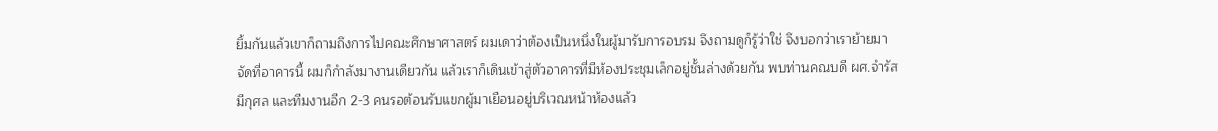ยิ้มกันแล้วเขาก็ถามถึงการไปคณะศึกษาศาสตร์ ผมเดาว่าต้องเป็นหนึ่งในผู้มารับการอบรม จึงถามดูก็รู้ว่าใช่ จึงบอกว่าเราย้ายมาจัดที่อาคารนี้ ผมก็กำลังมางานเดียวกัน แล้วเราก็เดินเข้าสู่ตัวอาคารที่มีห้องประชุมเล็กอยู่ชั้นล่างด้วยกัน พบท่านคณบดี ผศ.จำรัส มีกุศล และทีมงานอีก 2-3 คนรอต้อนรับแขกผู้มาเยือนอยู่บริเวณหน้าห้องแล้ว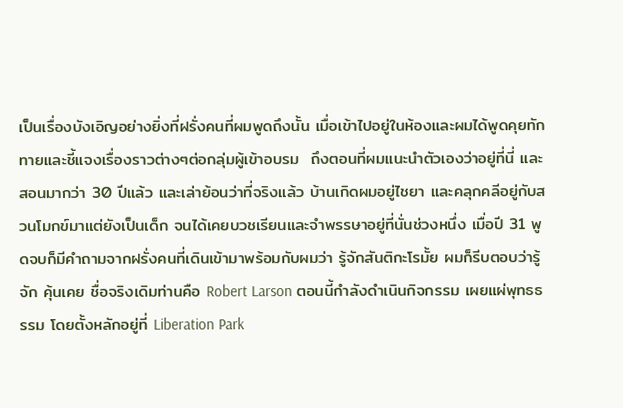เป็นเรื่องบังเอิญอย่างยิ่งที่ฝรั่งคนที่ผมพูดถึงนั้น เมื่อเข้าไปอยู่ในห้องและผมได้พูดคุยทักทายและชี้แจงเรื่องราวต่างๆต่อกลุ่มผู้เข้าอบรม  ถึงตอนที่ผมแนะนำตัวเองว่าอยู่ที่นี่ และสอนมากว่า 30 ปีแล้ว และเล่าย้อนว่าที่จริงแล้ว บ้านเกิดผมอยู่ไชยา และคลุกคลีอยู่กับสวนโมกข์มาแต่ยังเป็นเด็ก จนได้เคยบวชเรียนและจำพรรษาอยู่ที่นั่นช่วงหนึ่ง เมื่อปี 31 พูดจบก็มีคำถามจากฝรั่งคนที่เดินเข้ามาพร้อมกับผมว่า รู้จักสันติกะโรมั้ย ผมก็รีบตอบว่ารู้จัก คุ้นเคย ชื่อจริงเดิมท่านคือ Robert Larson ตอนนี้กำลังดำเนินกิจกรรม เผยแผ่พุทธธรรม โดยตั้งหลักอยู่ที่ Liberation Park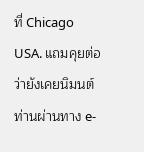ที่ Chicago USA. แถมคุยต่อว่ายังเคยนิมนต์ท่านผ่านทาง e-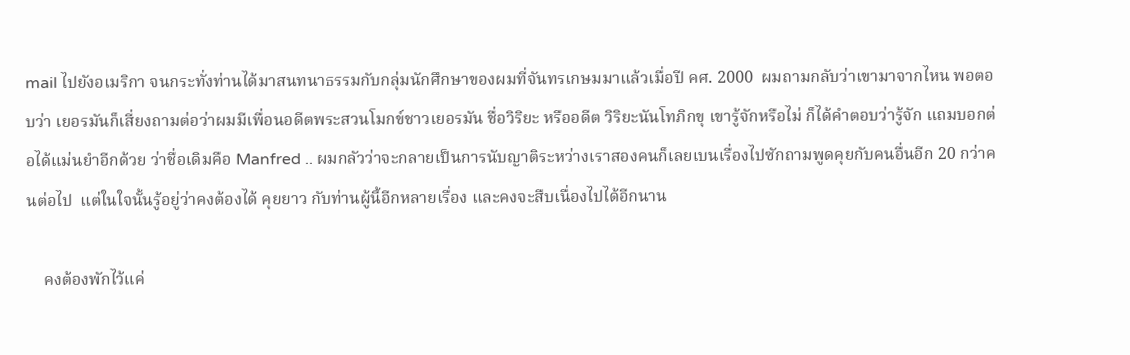mail ไปยังอเมริกา จนกระทั่งท่านได้มาสนทนาธรรมกับกลุ่มนักศึกษาของผมที่จันทรเกษมมาแล้วเมื่อปี คศ. 2000  ผมถามกลับว่าเขามาจากไหน พอตอบว่า เยอรมันก็เสี่ยงถามต่อว่าผมมีเพื่อนอดีตพระสวนโมกข์ชาวเยอรมัน ชื่อวิริยะ หรืออดีต วิริยะนันโทภิกขุ เขารู้จักหรือไม่ ก็ได้คำตอบว่ารู้จัก แถมบอกต่อได้แม่นยำอีกด้วย ว่าชื่อเดิมคือ Manfred .. ผมกลัวว่าจะกลายเป็นการนับญาติระหว่างเราสองคนก็เลยเบนเรื่องไปซักถามพูดคุยกับคนอื่นอีก 20 กว่าคนต่อไป  แต่ในใจนั้นรู้อยู่ว่าคงต้องได้ คุยยาว กับท่านผู้นี้อีกหลายเรื่อง และคงจะสืบเนื่องไปได้อีกนาน

    คงต้องพักไว้แค่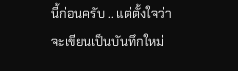นี้ก่อนครับ .. แต่ตั้งใจว่าจะเขียนเป็นบันทึกใหม่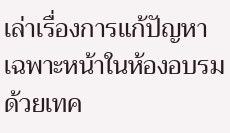เล่าเรื่องการแก้ปัญหาเฉพาะหน้าในห้องอบรม ด้วยเทค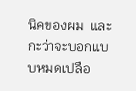นิคของผม  และกะว่าจะบอกแบบหมดเปลือ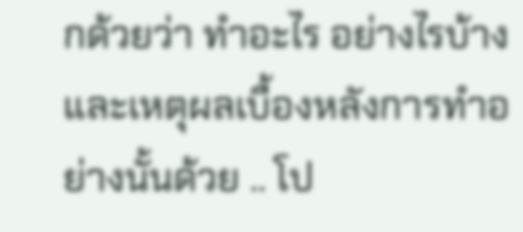กด้วยว่า ทำอะไร อย่างไรบ้าง และเหตุผลเบื้องหลังการทำอย่างนั้นด้วย .. โป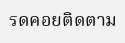รดคอยติดตาม